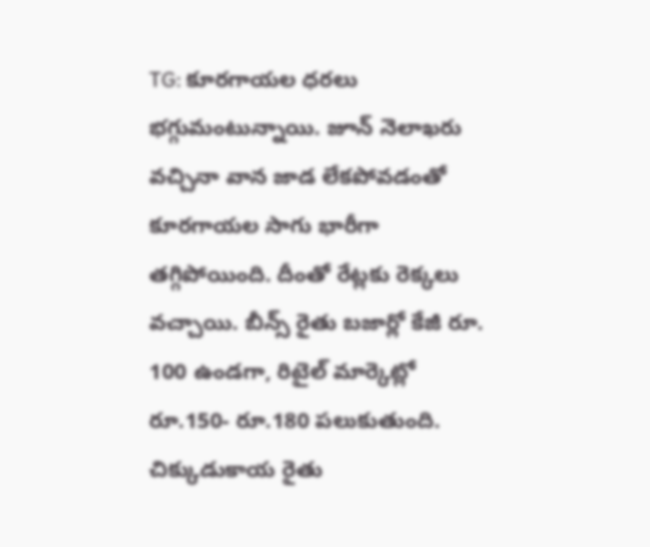TG: కూరగాయల ధరలు భగ్గుమంటున్నాయి. జూన్ నెలాఖరు వచ్చినా వాన జాడ లేకపోవడంతో కూరగాయల సాగు భారీగా తగ్గిపోయింది. దీంతో రేట్లకు రెక్కలు వచ్చాయి. బీన్స్ రైతు బజార్లో కేజీ రూ. 100 ఉండగా, రిటైల్ మార్కెట్లో రూ.150- రూ.180 పలుకుతుంది. చిక్కుడుకాయ రైతు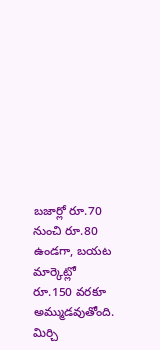బజార్లో రూ.70 నుంచి రూ.80 ఉండగా, బయట మార్కెట్లో రూ.150 వరకూ అమ్ముడవుతోంది. మిర్చి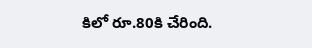కిలో రూ.80కి చేరింది.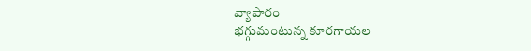వ్యాపారం
భగ్గుమంటున్న కూరగాయల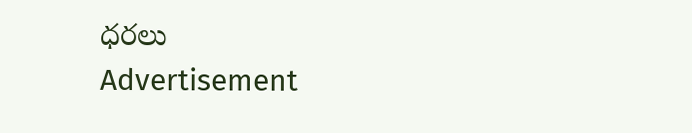ధరలు
Advertisement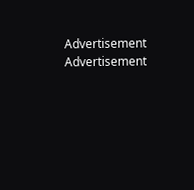Advertisement
Advertisement